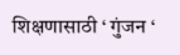शिक्षणासाठी ‘ गुंजन ‘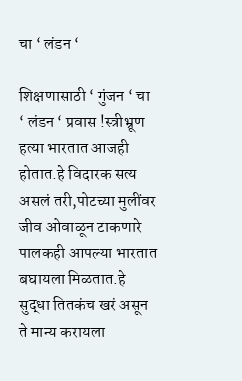चा ‘ लंडन ‘

शिक्षणासाठी ‘ गुंजन ‘ चा ‘ लंडन ‘ प्रवास !स्त्रीभ्रूण हत्या भारतात आजही होतात.हे विदारक सत्य असलं तरी,पोटच्या मुलींवर जीव ओवाळून टाकणारे पालकही आपल्या भारतात बघायला मिळतात.हे सुद्धा तितकंच खरं असून ते मान्य करायला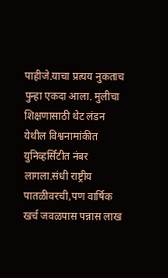पाहीजे.याचा प्रत्यय नुकताच पुन्हा एकदा आला. मुलीचा शिक्षणासाठी थेट लंडन येथील विश्वनामांकीत युनिव्हर्सिटीत नंबर लागला.संधी राष्ट्रीय पातळीवरची,पण वार्षिक खर्च जवळपास पन्नास लाख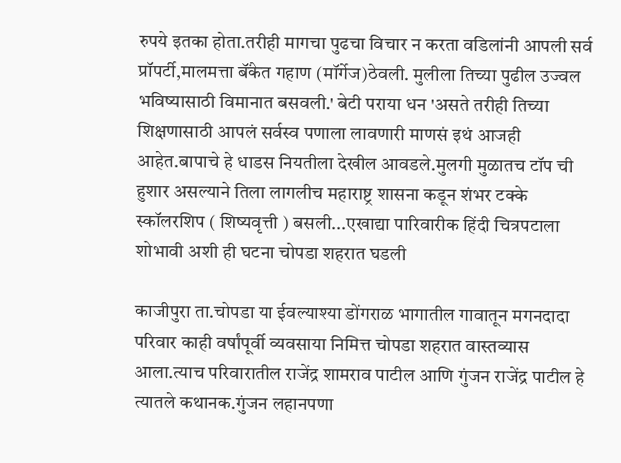रुपये इतका होता.तरीही मागचा पुढचा विचार न करता वडिलांनी आपली सर्व प्रॉपर्टी,मालमत्ता बॅंकेत गहाण (मॉर्गेज)ठेवली. मुलीला तिच्या पुढील उज्वल भविष्यासाठी विमानात बसवली.' बेटी पराया धन 'असते तरीही तिच्या शिक्षणासाठी आपलं सर्वस्व पणाला लावणारी माणसं इथं आजही आहेत.बापाचे हे धाडस नियतीला देखील आवडले.मुलगी मुळातच टॉप ची हुशार असल्याने तिला लागलीच महाराष्ट्र शासना कडून शंभर टक्के स्कॉलरशिप ( शिष्यवृत्ती ) बसली...एखाद्या पारिवारीक हिंदी चित्रपटाला शोभावी अशी ही घटना चोपडा शहरात घडली

काजीपुरा ता.चोपडा या ईवल्याश्या डोंगराळ भागातील गावातून मगनदादा परिवार काही वर्षांपूर्वी व्यवसाया निमित्त चोपडा शहरात वास्तव्यास आला.त्याच परिवारातील राजेंद्र शामराव पाटील आणि गुंजन राजेंद्र पाटील हे त्यातले कथानक.गुंजन लहानपणा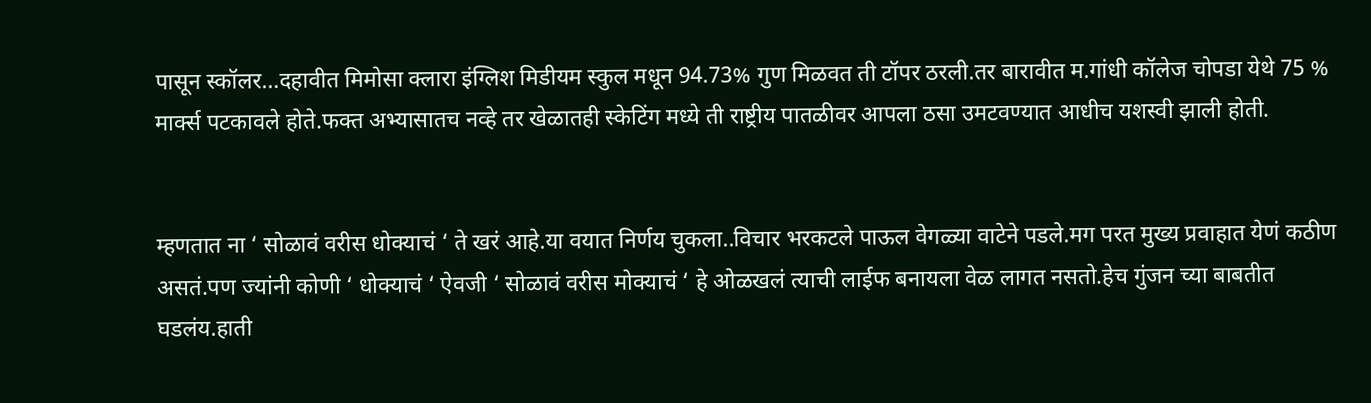पासून स्कॉलर…दहावीत मिमोसा क्लारा इंग्लिश मिडीयम स्कुल मधून 94.73% गुण मिळवत ती टॉपर ठरली.तर बारावीत म.गांधी कॉलेज चोपडा येथे 75 % मार्क्स पटकावले होते.फक्त अभ्यासातच नव्हे तर खेळातही स्केटिंग मध्ये ती राष्ट्रीय पातळीवर आपला ठसा उमटवण्यात आधीच यशस्वी झाली होती.


म्हणतात ना ‘ सोळावं वरीस धोक्याचं ‘ ते खरं आहे.या वयात निर्णय चुकला..विचार भरकटले पाऊल वेगळ्या वाटेने पडले.मग परत मुख्य प्रवाहात येणं कठीण असतं.पण ज्यांनी कोणी ‘ धोक्याचं ‘ ऐवजी ‘ सोळावं वरीस मोक्याचं ‘ हे ओळखलं त्याची लाईफ बनायला वेळ लागत नसतो.हेच गुंजन च्या बाबतीत घडलंय.हाती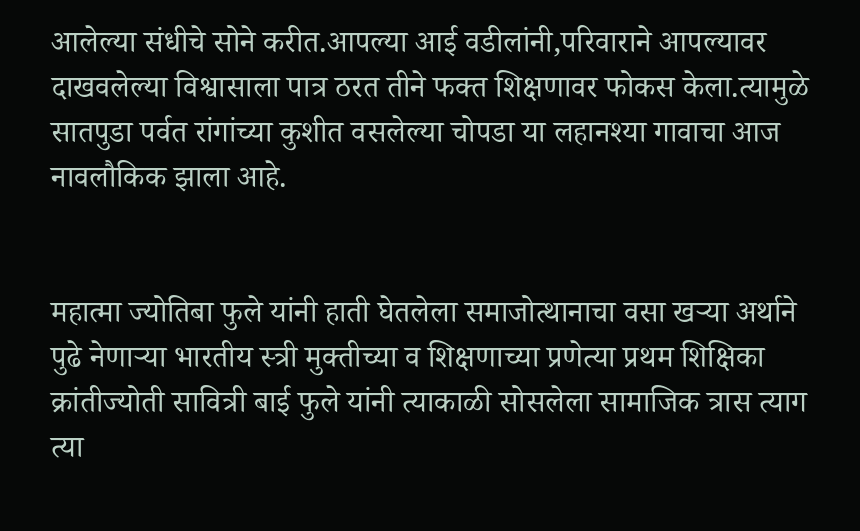आलेल्या संधीचे सोने करीत.आपल्या आई वडीलांनी,परिवाराने आपल्यावर दाखवलेल्या विश्वासाला पात्र ठरत तीने फक्त शिक्षणावर फोकस केला.त्यामुळे सातपुडा पर्वत रांगांच्या कुशीत वसलेल्या चोपडा या लहानश्या गावाचा आज नावलौकिक झाला आहे.


महात्मा ज्योतिबा फुले यांनी हाती घेतलेला समाजोत्थानाचा वसा खऱ्या अर्थाने पुढे नेणाऱ्या भारतीय स्त्री मुक्तीच्या व शिक्षणाच्या प्रणेत्या प्रथम शिक्षिका क्रांतीज्योती सावित्री बाई फुले यांनी त्याकाळी सोसलेला सामाजिक त्रास त्याग त्या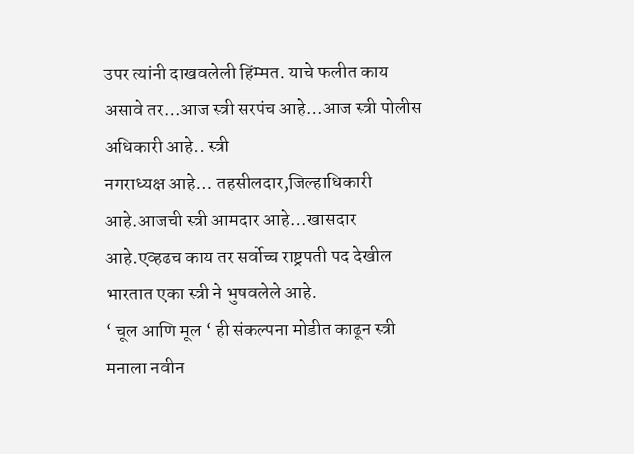उपर त्यांनी दाखवलेली हिंम्मत. याचे फलीत काय असावे तर…आज स्त्री सरपंच आहे…आज स्त्री पोलीस अधिकारी आहे.. स्त्री
नगराध्यक्ष आहे… तहसीलदार,जिल्हाधिकारी
आहे.आजची स्त्री आमदार आहे…खासदार आहे.एव्हढच काय तर सर्वोच्च राष्ट्रपती पद देखील भारतात एका स्त्री ने भुषवलेले आहे.
‘ चूल आणि मूल ‘ ही संकल्पना मोडीत काढून स्त्री मनाला नवीन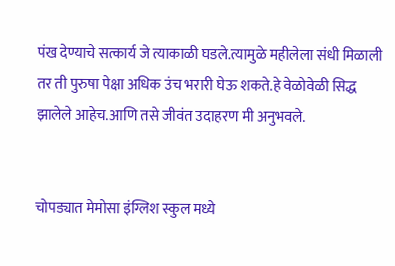पंख देण्याचे सत्कार्य जे त्याकाळी घडले.त्यामुळे महीलेला संधी मिळाली तर ती पुरुषा पेक्षा अधिक उंच भरारी घेऊ शकते.हे वेळोवेळी सिद्ध झालेले आहेच.आणि तसे जीवंत उदाहरण मी अनुभवले.


चोपड्यात मेमोसा इंग्लिश स्कुल मध्ये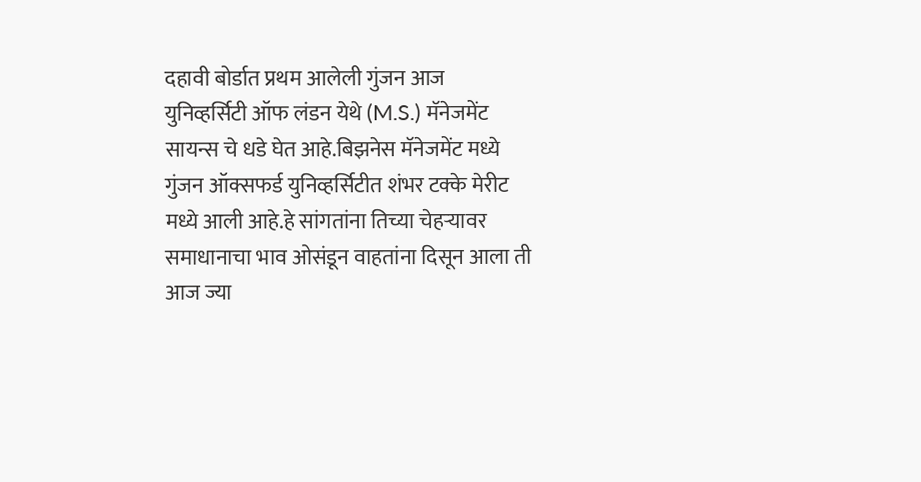दहावी बोर्डात प्रथम आलेली गुंजन आज युनिव्हर्सिटी ऑफ लंडन येथे (M.S.) मॅनेजमेंट सायन्स चे धडे घेत आहे.बिझनेस मॅनेजमेंट मध्ये गुंजन ऑक्सफर्ड युनिव्हर्सिटीत शंभर टक्के मेरीट मध्ये आली आहे.हे सांगतांना तिच्या चेहऱ्यावर समाधानाचा भाव ओसंडून वाहतांना दिसून आला ती आज ज्या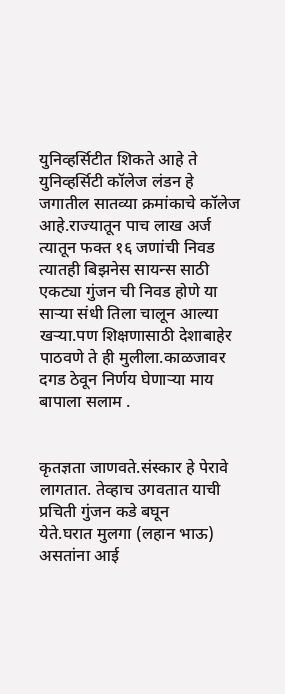युनिव्हर्सिटीत शिकते आहे ते युनिव्हर्सिटी कॉलेज लंडन हे जगातील सातव्या क्रमांकाचे कॉलेज आहे.राज्यातून पाच लाख अर्ज त्यातून फक्त १६ जणांची निवड त्यातही बिझनेस सायन्स साठी एकट्या गुंजन ची निवड होणे या साऱ्या संधी तिला चालून आल्या खऱ्या.पण शिक्षणासाठी देशाबाहेर पाठवणे ते ही मुलीला.काळजावर दगड ठेवून निर्णय घेणाऱ्या माय बापाला सलाम .


कृतज्ञता जाणवते.संस्कार हे पेरावे लागतात. तेव्हाच उगवतात याची प्रचिती गुंजन कडे बघून
येते.घरात मुलगा (लहान भाऊ) असतांना आई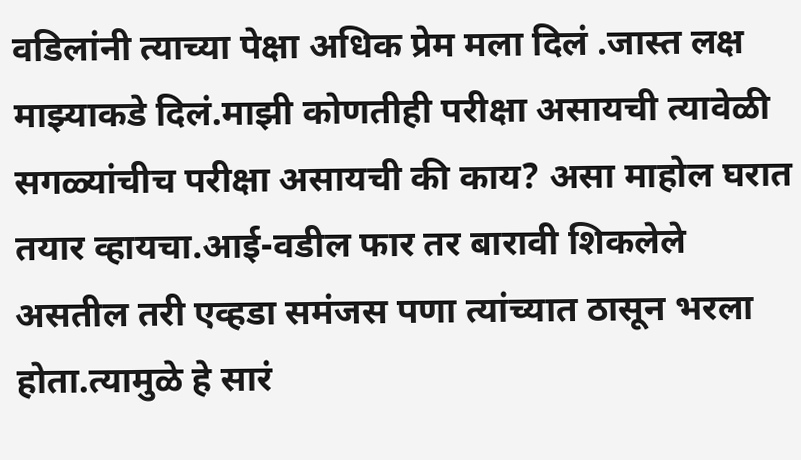वडिलांनी त्याच्या पेक्षा अधिक प्रेम मला दिलं .जास्त लक्ष माझ्याकडे दिलं.माझी कोणतीही परीक्षा असायची त्यावेळी सगळ्यांचीच परीक्षा असायची की काय? असा माहोल घरात तयार व्हायचा.आई-वडील फार तर बारावी शिकलेले असतील तरी एव्हडा समंजस पणा त्यांच्यात ठासून भरला होता.त्यामुळे हे सारं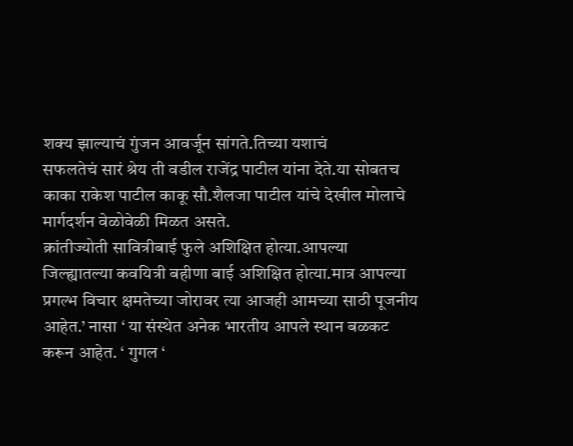शक्य झाल्याचं गुंजन आवर्जून सांगते.तिच्या यशाचं
सफलतेचं सारं श्रेय ती वडील राजेंद्र पाटील यांना देते.या सोबतच काका राकेश पाटील काकू सौ.शैलजा पाटील यांचे देखील मोलाचे मार्गदर्शन वेळोवेळी मिळत असते.
क्रांतीज्योती सावित्रीबाई फुले अशिक्षित होत्या.आपल्या जिल्ह्यातल्या कवयित्री बहीणा बाई अशिक्षित होत्या.मात्र आपल्या प्रगल्भ विचार क्षमतेच्या जोरावर त्या आजही आमच्या साठी पूजनीय आहेत.’ नासा ‘ या संस्थेत अनेक भारतीय आपले स्थान बळकट करून आहेत. ‘ गुगल ‘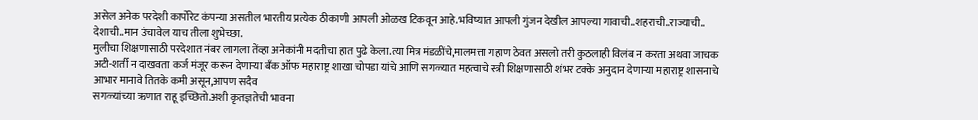असेल अनेक परदेशी कार्पोरेट कंपन्या असतील भारतीय प्रत्येक ठीकाणी आपली ओळख टिकवून आहे.भविष्यात आपली गुंजन देखील आपल्या गावाची..शहराची..राज्याची.. देशाची..मान उंचावेल याच तीला शुभेच्छा.
मुलीचा शिक्षणासाठी परदेशात नंबर लागला तेंव्हा अनेकांनी मदतीचा हात पुढे केला.त्या मित्र मंडळींचे,मालमत्ता गहाण ठेवत असलो तरी कुठलाही विलंब न करता अथवा जाचक अटी-शर्ती न दाखवता कर्ज मंजूर करून देणाऱ्या बॅंक ऑफ महाराष्ट्र शाखा चोपडा यांचे आणि सगळ्यात महत्वाचे स्त्री शिक्षणासाठी शंभर टक्के अनुदान देणाऱ्या महाराष्ट्र शासनाचे आभार मानावे तितके कमी असून,आपण सदैव
सगळ्यांच्या ऋणात राहू इच्छितो.अशी कृतज्ञतेची भावना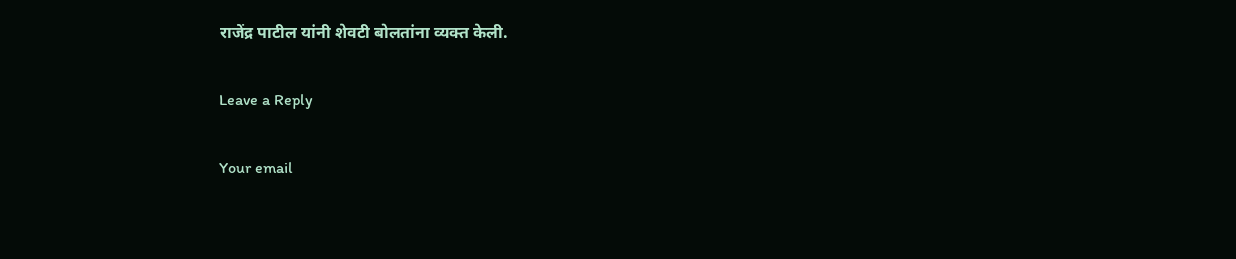राजेंद्र पाटील यांनी शेवटी बोलतांना व्यक्त केली.

Leave a Reply

Your email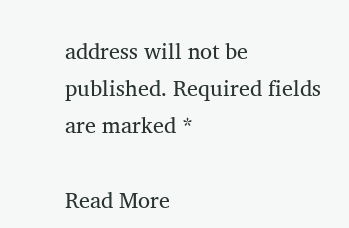address will not be published. Required fields are marked *

Read More